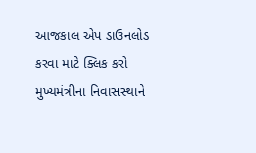આજકાલ એપ ડાઉનલોડ કરવા માટે ક્લિક કરો
મુખ્યમંત્રીના નિવાસસ્થાને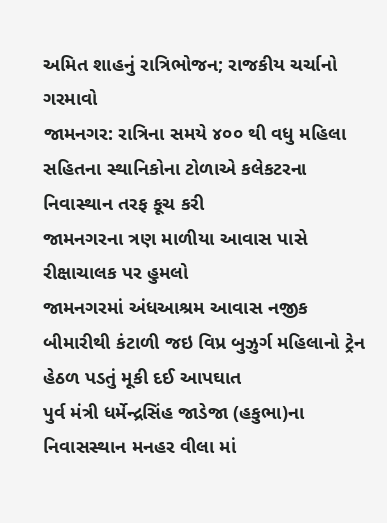અમિત શાહનું રાત્રિભોજન; રાજકીય ચર્ચાનો ગરમાવો
જામનગર: રાત્રિના સમયે ૪૦૦ થી વધુ મહિલા સહિતના સ્થાનિકોના ટોળાએ કલેકટરના નિવાસ્થાન તરફ કૂચ કરી
જામનગરના ત્રણ માળીયા આવાસ પાસે રીક્ષાચાલક પર હુમલો
જામનગરમાં અંધઆશ્રમ આવાસ નજીક બીમારીથી કંટાળી જઇ વિપ્ર બુઝુર્ગ મહિલાનો ટ્રેન હેઠળ પડતું મૂકી દઈ આપઘાત
પુર્વ મંત્રી ધર્મેન્દ્રસિંહ જાડેજા (હકુભા)ના નિવાસસ્થાન મનહર વીલા માં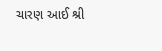ચારણ આઈ શ્રી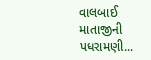વાલબાઈ માતાજીની પધરામણી...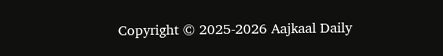Copyright © 2025-2026 Aajkaal Daily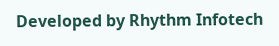Developed by Rhythm Infotech